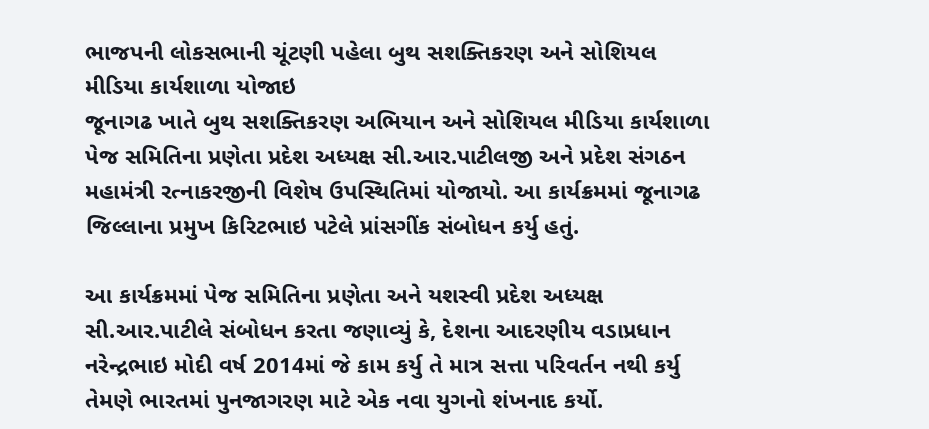ભાજપની લોકસભાની ચૂંટણી પહેલા બુથ સશક્તિકરણ અને સોશિયલ મીડિયા કાર્યશાળા યોજાઇ
જૂનાગઢ ખાતે બુથ સશક્તિકરણ અભિયાન અને સોશિયલ મીડિયા કાર્યશાળા પેજ સમિતિના પ્રણેતા પ્રદેશ અધ્યક્ષ સી.આર.પાટીલજી અને પ્રદેશ સંગઠન મહામંત્રી રત્નાકરજીની વિશેષ ઉપસ્થિતિમાં યોજાયો. આ કાર્યક્રમમાં જૂનાગઢ જિલ્લાના પ્રમુખ કિરિટભાઇ પટેલે પ્રાંસગીંક સંબોધન કર્યુ હતું.

આ કાર્યક્રમમાં પેજ સમિતિના પ્રણેતા અને યશસ્વી પ્રદેશ અધ્યક્ષ સી.આર.પાટીલે સંબોધન કરતા જણાવ્યું કે, દેશના આદરણીય વડાપ્રધાન નરેન્દ્રભાઇ મોદી વર્ષ 2014માં જે કામ કર્યુ તે માત્ર સત્તા પરિવર્તન નથી કર્યુ તેમણે ભારતમાં પુનજાગરણ માટે એક નવા યુગનો શંખનાદ કર્યો.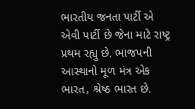ભારતીય જનતા પાર્ટી એ એવી પાર્ટી છે જેના માટે રાષ્ટ્ર પ્રથમ રહ્યુ છે. ભાજપની આસ્થાનો મૂળ મંત્ર એક ભારત, શ્રેષ્ઠ ભારત છે.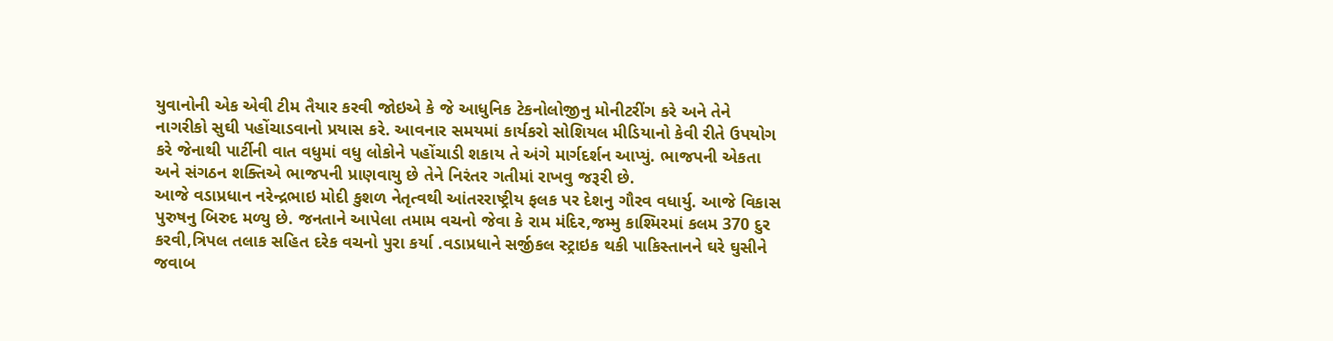યુવાનોની એક એવી ટીમ તૈયાર કરવી જોઇએ કે જે આધુનિક ટેકનોલોજીનુ મોનીટરીંગ કરે અને તેને નાગરીકો સુઘી પહોંચાડવાનો પ્રયાસ કરે. આવનાર સમયમાં કાર્યકરો સોશિયલ મીડિયાનો કેવી રીતે ઉપયોગ કરે જેનાથી પાર્ટીની વાત વધુમાં વધુ લોકોને પહોંચાડી શકાય તે અંગે માર્ગદર્શન આપ્યું. ભાજપની એકતા અને સંગઠન શક્તિએ ભાજપની પ્રાણવાયુ છે તેને નિરંતર ગતીમાં રાખવુ જરૂરી છે.
આજે વડાપ્રધાન નરેન્દ્રભાઇ મોદી કુશળ નેતૃત્વથી આંતરરાષ્ટ્રીય ફલક પર દેશનુ ગૌરવ વધાર્યુ. આજે વિકાસ પુરુષનુ બિરુદ મળ્યુ છે. જનતાને આપેલા તમામ વચનો જેવા કે રામ મંદિર,જમ્મુ કાશ્મિરમાં કલમ 370 દુર કરવી,ત્રિપલ તલાક સહિત દરેક વચનો પુરા કર્યા .વડાપ્રધાને સર્જીકલ સ્ટ્રાઇક થકી પાકિસ્તાનને ઘરે ઘુસીને જવાબ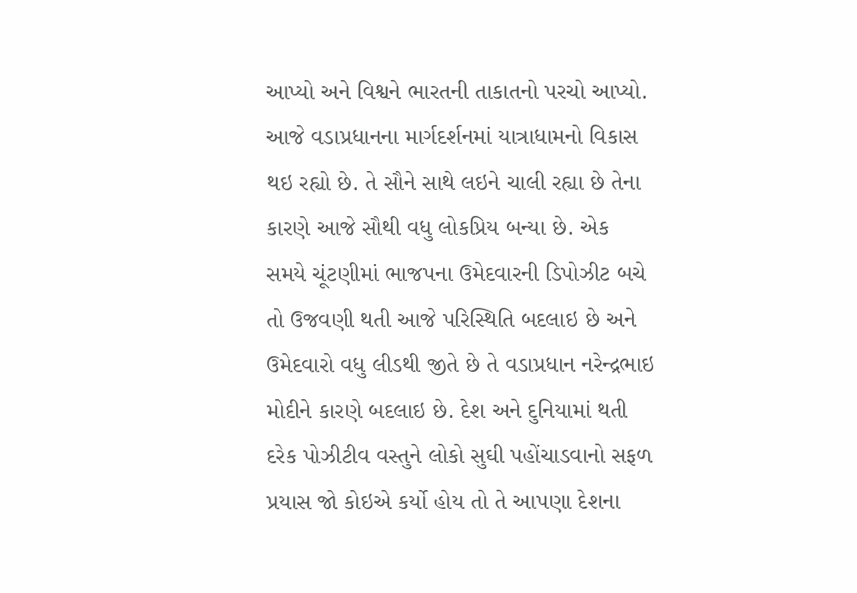આપ્યો અને વિશ્વને ભારતની તાકાતનો પરચો આપ્યો.
આજે વડાપ્રધાનના માર્ગદર્શનમાં યાત્રાધામનો વિકાસ થઇ રહ્યો છે. તે સૌને સાથે લઇને ચાલી રહ્યા છે તેના કારણે આજે સૌથી વધુ લોકપ્રિય બન્યા છે. એક સમયે ચૂંટણીમાં ભાજપના ઉમેદવારની ડિપોઝીટ બચે તો ઉજવણી થતી આજે પરિસ્થિતિ બદલાઇ છે અને ઉમેદવારો વધુ લીડથી જીતે છે તે વડાપ્રધાન નરેન્દ્રભાઇ મોદીને કારણે બદલાઇ છે. દેશ અને દુનિયામાં થતી દરેક પોઝીટીવ વસ્તુને લોકો સુઘી પહોંચાડવાનો સફળ પ્રયાસ જો કોઇએ કર્યો હોય તો તે આપણા દેશના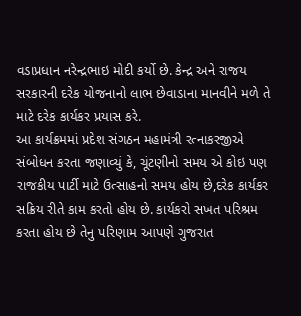વડાપ્રધાન નરેન્દ્રભાઇ મોદી કર્યો છે. કેન્દ્ર અને રાજય સરકારની દરેક યોજનાનો લાભ છેવાડાના માનવીને મળે તે માટે દરેક કાર્યકર પ્રયાસ કરે.
આ કાર્યક્રમમાં પ્રદેશ સંગઠન મહામંત્રી રત્નાકરજીએ સંબોધન કરતા જણાવ્યું કે, ચૂંટણીનો સમય એ કોઇ પણ રાજકીય પાર્ટી માટે ઉત્સાહનો સમય હોય છે,દરેક કાર્યકર સક્રિય રીતે કામ કરતો હોય છે. કાર્યકરો સખત પરિશ્રમ કરતા હોય છે તેનુ પરિણામ આપણે ગુજરાત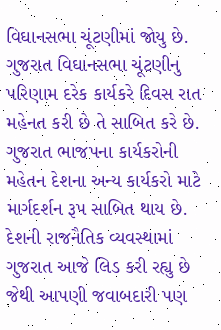વિઘાનસભા ચૂંટણીમાં જોયુ છે. ગુજરાત વિઘાનસભા ચૂંટણીનુ પરિણામ દરેક કાર્યકરે દિવસ રાત મહેનત કરી છે તે સાબિત કરે છે. ગુજરાત ભાજપના કાર્યકરોની મહેતન દેશના અન્ય કાર્યકરો માટે માર્ગદર્શન રૂપ સાબિત થાય છે.
દેશની રાજનૈતિક વ્યવસ્થામાં ગુજરાત આજે લિડ કરી રહ્યુ છે જેથી આપણી જવાબદારી પણ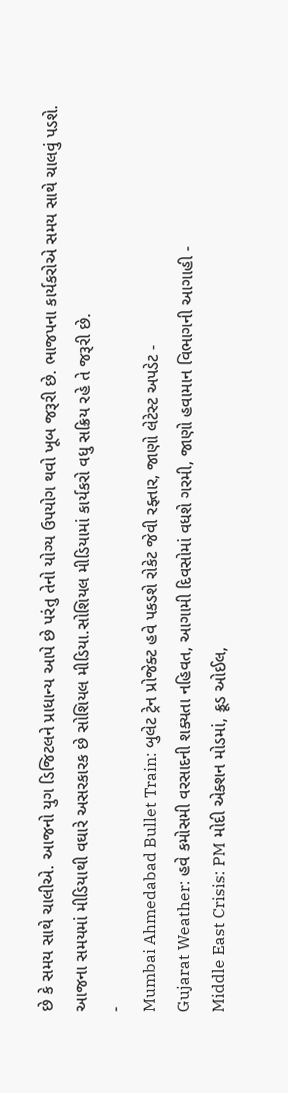છે કે સમય સાથે ચાલીએ. આજનો યુગ ડિજિટલને પ્રાધાન્ય આપે છે પરંતુ તેનો યોગ્ય ઉપયોગ થવો ખૂબ જરૂરી છે. ભાજપના કાર્યકરોએ સમય સાથે ચાલવું પડશે. આજના સમયમાં મીડિયાથી વઘારે અસરકારક છે સોશિયલ મીડિયા.સોશિયલ મીડિયામાં કાર્યકરો વધુ સક્રિય રહે તે જરૂરી છે.
-
Mumbai Ahmedabad Bullet Train: બુલેટ ટ્રેન પ્રોજેક્ટ હવે પકડશે રોકેટ જેવી રફ્તાર, જાણો લેટેસ્ટ અપડેટ -
Gujarat Weather: હવે કમોસમી વરસાદની શક્યતા નહિવત, આગામી દિવસોમાં વધશે ગરમી, જાણો હવામાન વિભાગની આગાહી -
Middle East Crisis: PM મોદી એક્શન મોડમાં, ક્રૂડ ઓઈલ,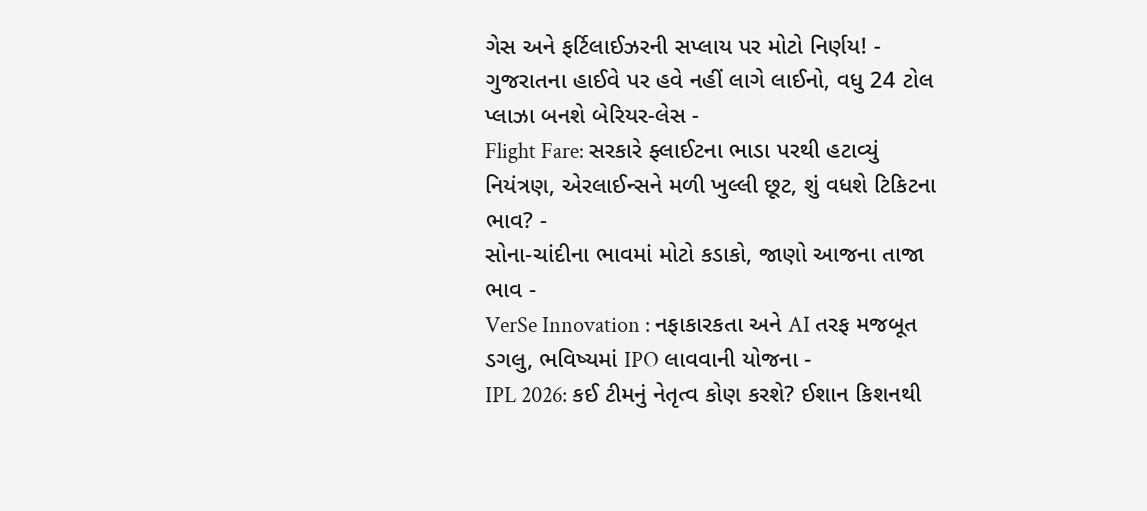ગેસ અને ફર્ટિલાઈઝરની સપ્લાય પર મોટો નિર્ણય! -
ગુજરાતના હાઈવે પર હવે નહીં લાગે લાઈનો, વધુ 24 ટોલ પ્લાઝા બનશે બેરિયર-લેસ -
Flight Fare: સરકારે ફ્લાઈટના ભાડા પરથી હટાવ્યું નિયંત્રણ, એરલાઈન્સને મળી ખુલ્લી છૂટ, શું વધશે ટિકિટના ભાવ? -
સોના-ચાંદીના ભાવમાં મોટો કડાકો, જાણો આજના તાજા ભાવ -
VerSe Innovation : નફાકારકતા અને AI તરફ મજબૂત ડગલુ, ભવિષ્યમાં IPO લાવવાની યોજના -
IPL 2026: કઈ ટીમનું નેતૃત્વ કોણ કરશે? ઈશાન કિશનથી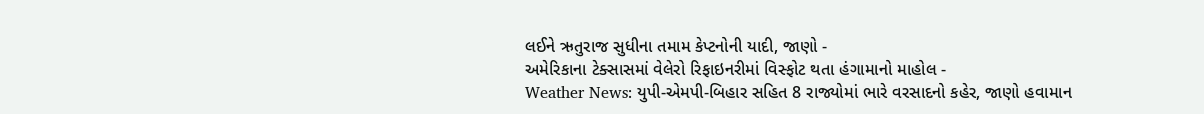લઈને ઋતુરાજ સુધીના તમામ કેપ્ટનોની યાદી, જાણો -
અમેરિકાના ટેક્સાસમાં વેલેરો રિફાઇનરીમાં વિસ્ફોટ થતા હંગામાનો માહોલ -
Weather News: યુપી-એમપી-બિહાર સહિત 8 રાજ્યોમાં ભારે વરસાદનો કહેર, જાણો હવામાન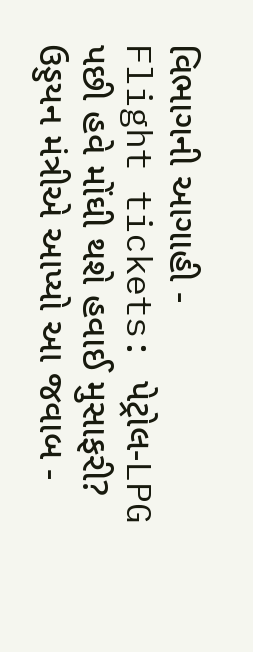વિભાગની આગાહી -
Flight tickets: પેટ્રોલ-LPG પછી હવે મોંઘી થશે હવાઈ મુસાફરી? ઉડ્ડયન મંત્રીએ આપ્યો આ જવાબ -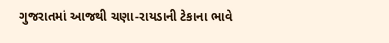ગુજરાતમાં આજથી ચણા-રાયડાની ટેકાના ભાવે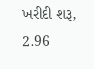ખરીદી શરૂ, 2.96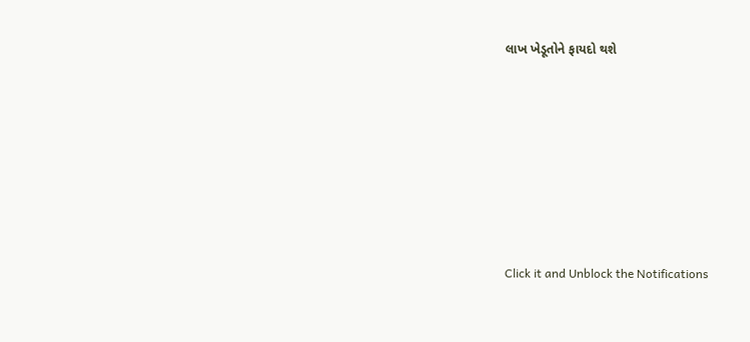લાખ ખેડૂતોને ફાયદો થશે










Click it and Unblock the Notifications